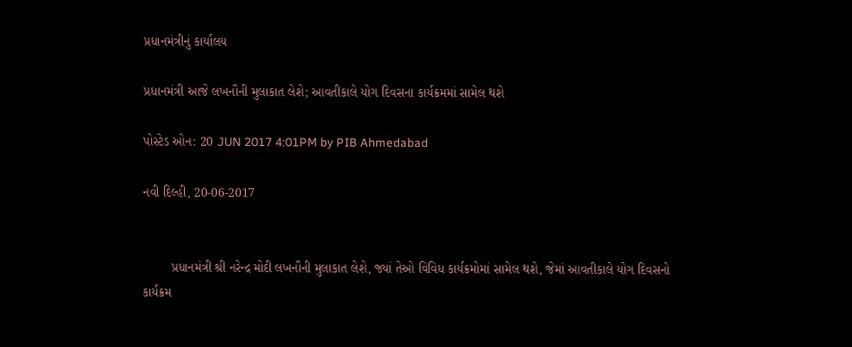પ્રધાનમંત્રીનું કાર્યાલય

પ્રધાનમંત્રી આજે લખનૌની મુલાકાત લેશે; આવતીકાલે યોગ દિવસના કાર્યક્રમમાં સામેલ થશે

પોસ્ટેડ ઓન: 20 JUN 2017 4:01PM by PIB Ahmedabad

નવી દિલ્હી, 20-06-2017


        પ્રધાનમંત્રી શ્રી નરેન્દ્ર મોદી લખનૌની મુલાકાત લેશે, જ્યાં તેઓ વિવિધ કાર્યક્રમોમાં સામેલ થશે, જેમાં આવતીકાલે યોગ દિવસનો કાર્યક્રમ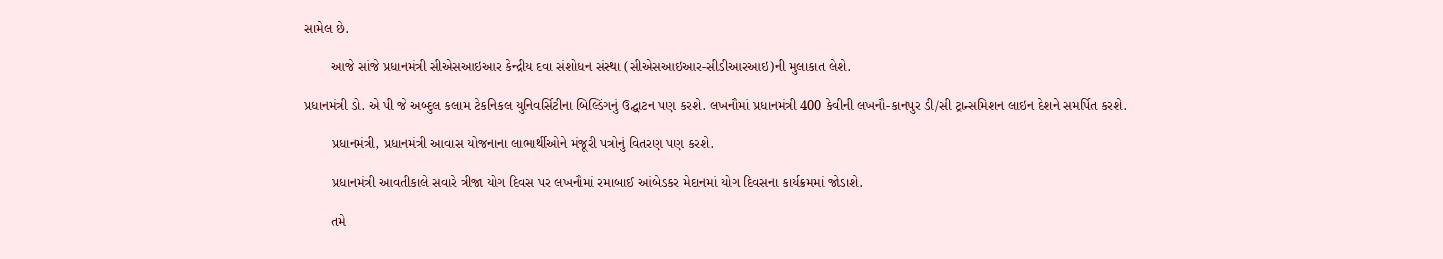સામેલ છે.

       આજે સાંજે પ્રધાનમંત્રી સીએસઆઇઆર કેન્દ્રીય દવા સંશોધન સંસ્થા (સીએસઆઇઆર-સીડીઆરઆઇ)ની મુલાકાત લેશે.

પ્રધાનમંત્રી ડો. એ પી જે અબ્દુલ કલામ ટેકનિકલ યુનિવર્સિટીના બિલ્ડિંગનું ઉદ્ઘાટન પણ કરશે. લખનૌમાં પ્રધાનમંત્રી 400 કેવીની લખનૌ-કાનપુર ડી/સી ટ્રાન્સમિશન લાઇન દેશને સમર્પિત કરશે.

       પ્રધાનમંત્રી, પ્રધાનમંત્રી આવાસ યોજનાના લાભાર્થીઓને મંજૂરી પત્રોનું વિતરણ પણ કરશે.

       પ્રધાનમંત્રી આવતીકાલે સવારે ત્રીજા યોગ દિવસ પર લખનૌમાં રમાબાઈ આંબેડકર મેદાનમાં યોગ દિવસના કાર્યક્રમમાં જોડાશે.

       તમે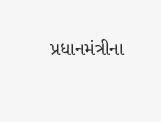પ્રધાનમંત્રીના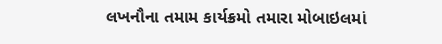લખનૌના તમામ કાર્યક્રમો તમારા મોબાઇલમાં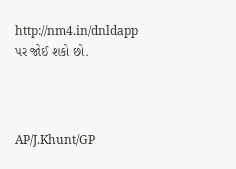http://nm4.in/dnldapp પર જોઈ શકો છો.



AP/J.Khunt/GP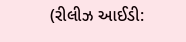(રીલીઝ આઈડી: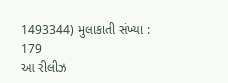1493344) મુલાકાતી સંખ્યા : 179
આ રીલીઝ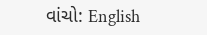વાંચો: English